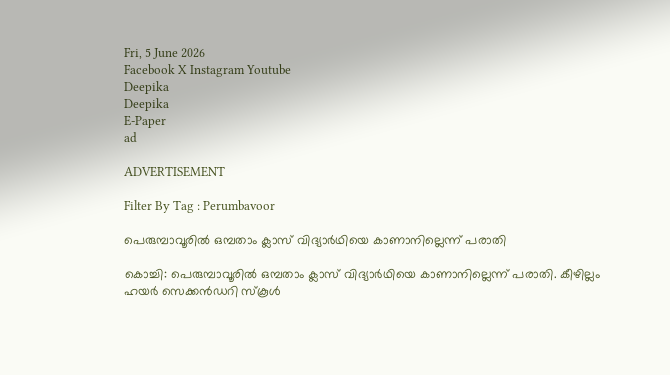Fri, 5 June 2026
Facebook X Instagram Youtube
Deepika
Deepika
E-Paper
ad

ADVERTISEMENT

Filter By Tag : Perumbavoor

പെരുമ്പാവൂരില്‍ ഒമ്പതാം ക്ലാസ് വിദ്യാര്‍ഥിയെ കാണാനില്ലെന്ന് പരാതി

കൊച്ചി: പെരുമ്പാവൂരില്‍ ഒമ്പതാം ക്ലാസ് വിദ്യാര്‍ഥിയെ കാണാനില്ലെന്ന് പരാതി. കീഴില്ലം ഹയര്‍ സെക്കന്‍ഡറി സ്‌കൂള്‍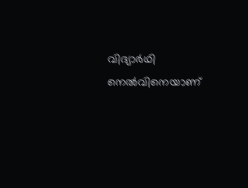വിദ്യാര്‍ഥി നെല്‍വിനെയാണ്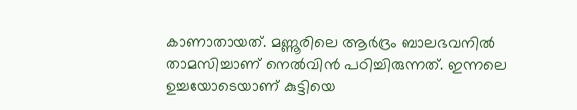കാണാതായത്. മണ്ണൂരിലെ ആര്‍ദ്രം ബാലഭവനില്‍ താമസിച്ചാണ് നെല്‍വിന്‍ പഠിച്ചിരുന്നത്. ഇന്നലെ ഉച്ചയോടെയാണ് കുട്ടിയെ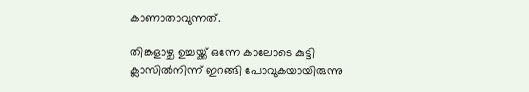കാണാതാവുന്നത്.

തിങ്കളാഴ്ച ഉച്ചയ്ക്ക് ഒന്നേ കാലോടെ കുട്ടി ക്ലാസില്‍നിന്ന് ഇറങ്ങി പോവുകയായിരുന്നു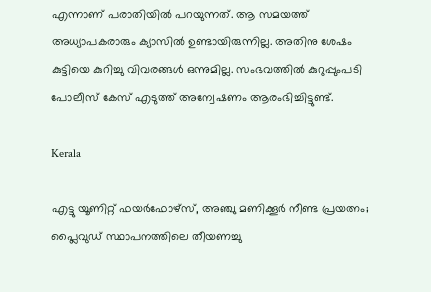എന്നാണ് പരാതിയില്‍ പറയുന്നത്. ആ സമയത്ത് അധ്യാപകരാരും ക്യാസില്‍ ഉണ്ടായിരുന്നില്ല. അതിനു ശേഷം കുട്ടിയെ കുറിച്ചു വിവരങ്ങള്‍ ഒന്നുമില്ല. സംഭവത്തില്‍ കുറുപ്പുംപടി പോലീസ് കേസ് എടുത്ത് അന്വേഷണം ആരംഭിച്ചിട്ടുണ്ട്.

Kerala

എട്ടു യൂണിറ്റ് ഫയര്‍ഫോഴ്‌സ്, അഞ്ചു മണിക്കൂര്‍ നീണ്ട പ്രയത്നം; പ്ലൈവുഡ് സ്ഥാപനത്തിലെ തീയണച്ചു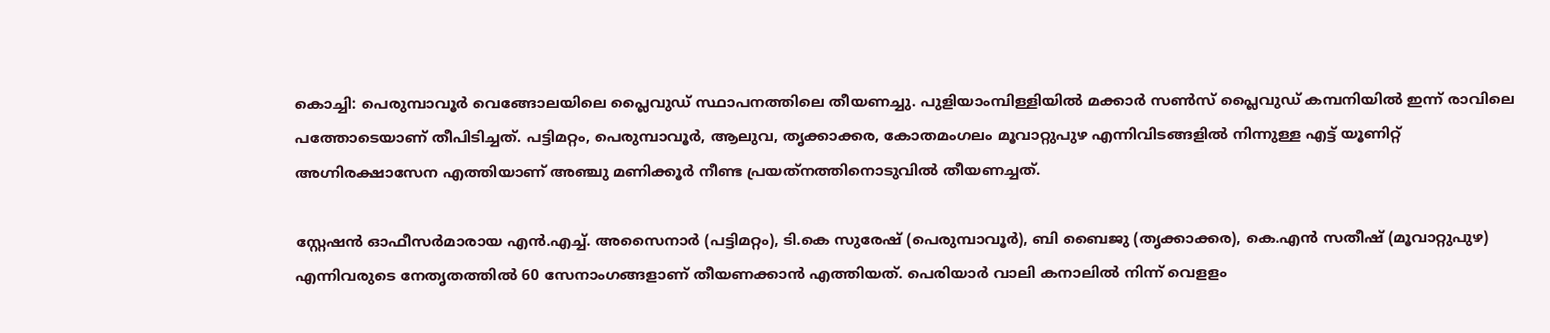കൊച്ചി: പെരുമ്പാവൂര്‍ വെങ്ങോലയിലെ പ്ലൈവുഡ് സ്ഥാപനത്തിലെ തീയണച്ചു. പുളിയാംമ്പിള്ളിയില്‍ മക്കാര്‍ സണ്‍സ് പ്ലൈവുഡ് കമ്പനിയില്‍ ഇന്ന് രാവിലെ പത്തോടെയാണ് തീപിടിച്ചത്. പട്ടിമറ്റം, പെരുമ്പാവൂര്‍, ആലുവ, തൃക്കാക്കര, കോതമംഗലം മൂവാറ്റുപുഴ എന്നിവിടങ്ങളില്‍ നിന്നുള്ള എട്ട് യൂണിറ്റ് അഗ്നിരക്ഷാസേന എത്തിയാണ് അഞ്ചു മണിക്കൂര്‍ നീണ്ട പ്രയത്‌നത്തിനൊടുവില്‍ തീയണച്ചത്.

സ്റ്റേഷന്‍ ഓഫീസര്‍മാരായ എന്‍.എച്ച്. അസൈനാര്‍ (പട്ടിമറ്റം), ടി.കെ സുരേഷ് (പെരുമ്പാവൂര്‍), ബി ബൈജു (തൃക്കാക്കര), കെ.എന്‍ സതീഷ് (മൂവാറ്റുപുഴ) എന്നിവരുടെ നേതൃതത്തില്‍ 60 സേനാംഗങ്ങളാണ് തീയണക്കാന്‍ എത്തിയത്. പെരിയാര്‍ വാലി കനാലില്‍ നിന്ന് വെളളം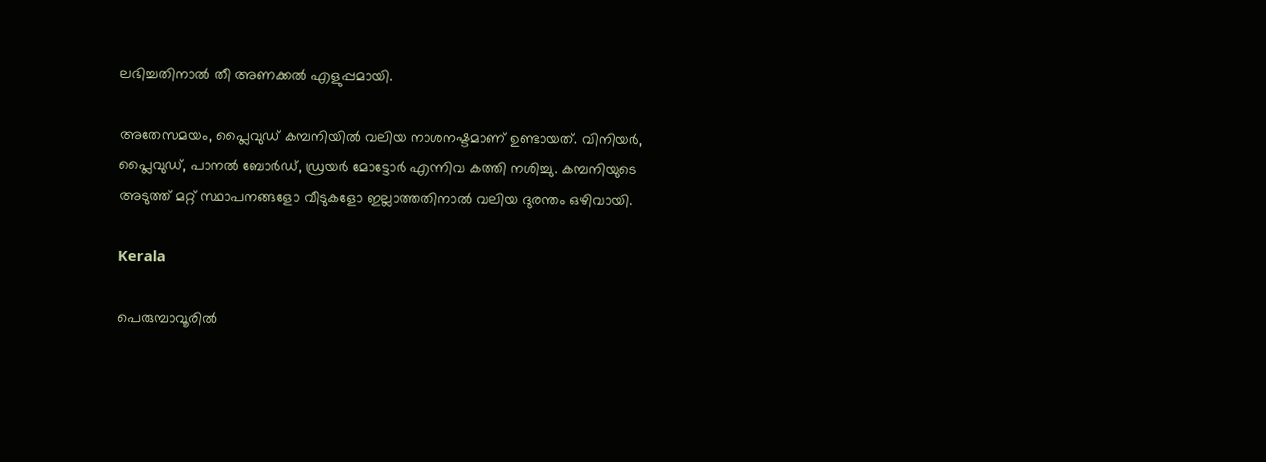ലഭിച്ചതിനാല്‍ തീ അണക്കല്‍ എളുപ്പമായി.

അതേസമയം, പ്ലൈവുഡ് കമ്പനിയില്‍ വലിയ നാശനഷ്ടമാണ് ഉണ്ടായത്. വിനിയര്‍, പ്ലൈവുഡ്, പാനല്‍ ബോര്‍ഡ്, ഡ്രയര്‍ മോട്ടോര്‍ എന്നിവ കത്തി നശിച്ചു. കമ്പനിയുടെ അടുത്ത് മറ്റ് സ്ഥാപനങ്ങളോ വീടുകളോ ഇല്ലാത്തതിനാല്‍ വലിയ ദുരന്തം ഒഴിവായി.

Kerala

പെരുമ്പാവൂരില്‍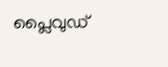പ്ലൈവുഡ്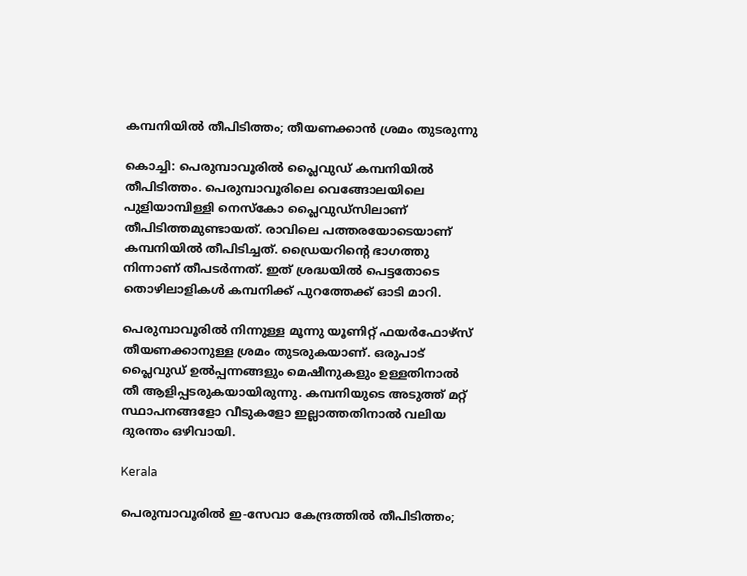കമ്പനിയില്‍ തീപിടിത്തം; തീയണക്കാന്‍ ശ്രമം തുടരുന്നു

കൊച്ചി: പെരുമ്പാവൂരില്‍ പ്ലൈവുഡ് കമ്പനിയില്‍ തീപിടിത്തം. പെരുമ്പാവൂരിലെ വെങ്ങോലയിലെ പുളിയാമ്പിള്ളി നെസ്‌കോ പ്ലൈവുഡ്‌സിലാണ് തീപിടിത്തമുണ്ടായത്. രാവിലെ പത്തരയോടെയാണ് കമ്പനിയില്‍ തീപിടിച്ചത്. ഡ്രൈയറിന്റെ ഭാഗത്തു നിന്നാണ് തീപടര്‍ന്നത്. ഇത് ശ്രദ്ധയില്‍ പെട്ടതോടെ തൊഴിലാളികള്‍ കമ്പനിക്ക് പുറത്തേക്ക് ഓടി മാറി.

പെരുമ്പാവൂരില്‍ നിന്നുള്ള മൂന്നു യൂണിറ്റ് ഫയര്‍ഫോഴ്‌സ് തീയണക്കാനുള്ള ശ്രമം തുടരുകയാണ്. ഒരുപാട് പ്ലൈവുഡ് ഉല്‍പ്പന്നങ്ങളും മെഷീനുകളും ഉള്ളതിനാല്‍ തീ ആളിപ്പടരുകയായിരുന്നു. കമ്പനിയുടെ അടുത്ത് മറ്റ് സ്ഥാപനങ്ങളോ വീടുകളോ ഇല്ലാത്തതിനാല്‍ വലിയ ദുരന്തം ഒഴിവായി.

Kerala

പെരുമ്പാവൂരില്‍ ഇ-സേവാ കേന്ദ്രത്തില്‍ തീപിടിത്തം;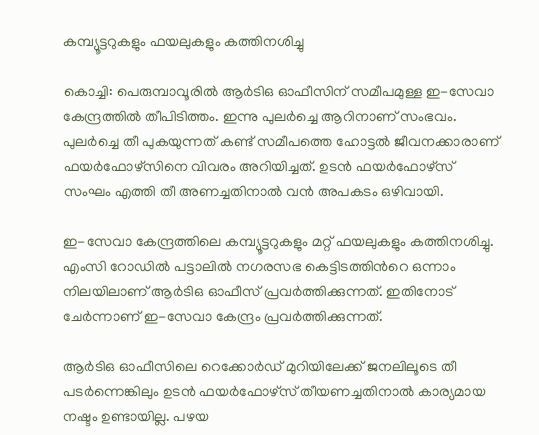കമ്പ്യൂട്ടറുകളും ഫയലുകളും കത്തിനശിച്ചു

കൊച്ചി: പെരുമ്പാവൂരില്‍ ആര്‍ടിഒ ഓഫീസിന് സമീപമുള്ള ഇ-സേവാ കേന്ദ്രത്തില്‍ തീപിടിത്തം. ഇന്നു പുലര്‍ച്ചെ ആറിനാണ് സംഭവം. പുലര്‍ച്ചെ തീ പുകയുന്നത് കണ്ട് സമീപത്തെ ഹോട്ടല്‍ ജീവനക്കാരാണ് ഫയര്‍ഫോഴ്‌സിനെ വിവരം അറിയിച്ചത്. ഉടന്‍ ഫയര്‍ഫോഴ്‌സ് സംഘം എത്തി തീ അണച്ചതിനാല്‍ വന്‍ അപകടം ഒഴിവായി.

ഇ-സേവാ കേന്ദ്രത്തിലെ കമ്പ്യൂട്ടറുകളും മറ്റ് ഫയലുകളും കത്തിനശിച്ചു. എംസി റോഡില്‍ പട്ടാലില്‍ നഗരസഭ കെട്ടിടത്തിന്‍റെ ഒന്നാം നിലയിലാണ് ആര്‍ടിഒ ഓഫീസ് പ്രവര്‍ത്തിക്കുന്നത്. ഇതിനോട് ചേര്‍ന്നാണ് ഇ-സേവാ കേന്ദ്രം പ്രവര്‍ത്തിക്കുന്നത്.

ആര്‍ടിഒ ഓഫീസിലെ റെക്കോര്‍ഡ് മുറിയിലേക്ക് ജനലിലൂടെ തീ പടര്‍ന്നെങ്കിലും ഉടന്‍ ഫയര്‍ഫോഴ്‌സ് തീയണച്ചതിനാല്‍ കാര്യമായ നഷ്ടം ഉണ്ടായില്ല. പഴയ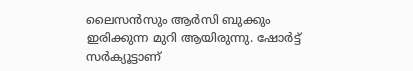ലൈസന്‍സും ആര്‍സി ബുക്കും ഇരിക്കുന്ന മുറി ആയിരുന്നു. ഷോര്‍ട്ട് സര്‍ക്യൂട്ടാണ്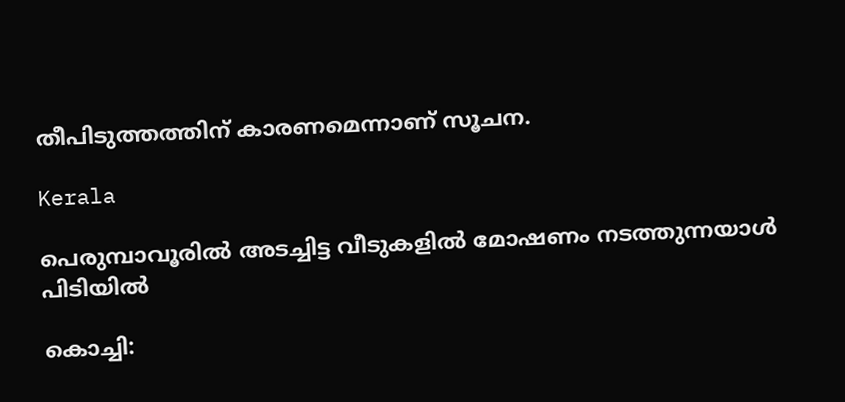തീപിടുത്തത്തിന് കാരണമെന്നാണ് സൂചന.

Kerala

പെരുമ്പാവൂരിൽ അടച്ചിട്ട വീടുകളിൽ മോഷണം നടത്തുന്നയാൾ പിടിയിൽ

കൊച്ചി: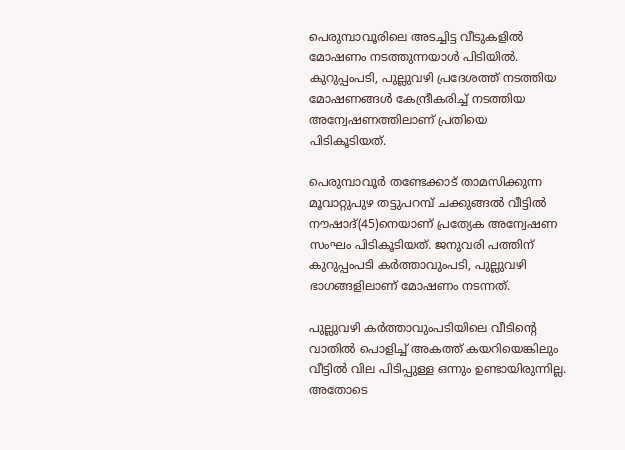പെരുമ്പാവൂരിലെ അടച്ചിട്ട വീടുകളിൽ മോഷണം നടത്തുന്നയാൾ പിടിയിൽ. കുറുപ്പംപടി, പുല്ലുവഴി പ്രദേശത്ത്‌ നടത്തിയ മോഷണങ്ങൾ കേന്ദ്രീകരിച്ച് നടത്തിയ അന്വേഷണത്തിലാണ് പ്രതിയെ പിടികൂടിയത്.

പെരുമ്പാവൂർ തണ്ടേക്കാട് താമസിക്കുന്ന മൂവാറ്റുപുഴ തട്ടുപറമ്പ് ചക്കുങ്ങൽ വീട്ടിൽ നൗഷാദ്(45)നെയാണ് പ്രത്യേക അന്വേഷണ സംഘം പിടികൂടിയത്. ജനുവരി പത്തിന് കുറുപ്പംപടി കർത്താവുംപടി, പുല്ലുവഴി ഭാഗങ്ങളിലാണ് മോഷണം നടന്നത്.

പുല്ലുവഴി കർത്താവുംപടിയിലെ വീടിന്‍റെ വാതിൽ പൊളിച്ച് അകത്ത് കയറിയെങ്കിലും വീട്ടിൽ വില പിടിപ്പുള്ള ഒന്നും ഉണ്ടായിരുന്നില്ല. അതോടെ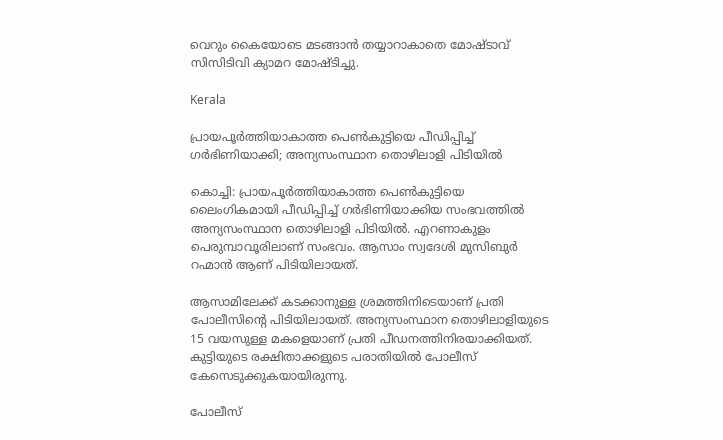വെറും കൈയോടെ മടങ്ങാൻ തയ്യാറാകാതെ മോഷ്ടാവ് സിസിടിവി ക്യാമറ മോഷ്ടിച്ചു.

Kerala

പ്രായപൂർത്തിയാകാത്ത പെൺകുട്ടിയെ പീഡിപ്പിച്ച് ഗർഭിണിയാക്കി; അന്യസംസ്ഥാന തൊഴിലാളി പിടിയിൽ

കൊച്ചി: പ്രായപൂർത്തിയാകാത്ത പെൺകുട്ടിയെ ലൈംഗികമായി പീഡിപ്പിച്ച് ഗർഭിണിയാക്കിയ സംഭവത്തിൽ അന്യസംസ്ഥാന തൊഴിലാളി പിടിയിൽ‌. എറണാകുളം പെരുമ്പാവൂരിലാണ് സംഭവം. ആസാം സ്വദേശി മുസിബുർ റഹ്മാൻ ആണ് പിടിയിലായത്.

ആസാമിലേക്ക് കടക്കാനുള്ള ശ്രമത്തിനിടെയാണ് പ്രതി പോലീസിന്‍റെ പിടിയിലായത്. അന്യസംസ്ഥാന തൊഴിലാളിയുടെ 15 വയസുള്ള മകളെയാണ് പ്രതി പീഡനത്തിനിരയാക്കിയത്. കുട്ടിയുടെ രക്ഷിതാക്കളുടെ പരാതിയിൽ പോലീസ് കേസെടുക്കുകയായിരുന്നു.

പോലീസ്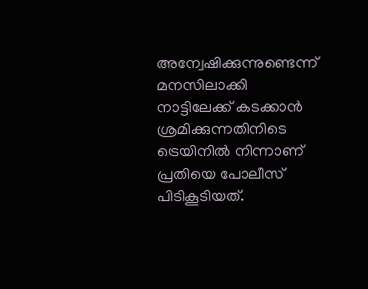അന്വേഷിക്കുന്നുണ്ടെന്ന് മനസിലാക്കി നാട്ടിലേക്ക് കടക്കാൻ ശ്രമിക്കുന്നതിനിടെ ട്രെയിനിൽ നിന്നാണ് പ്രതിയെ പോലീസ് പിടികൂടിയത്.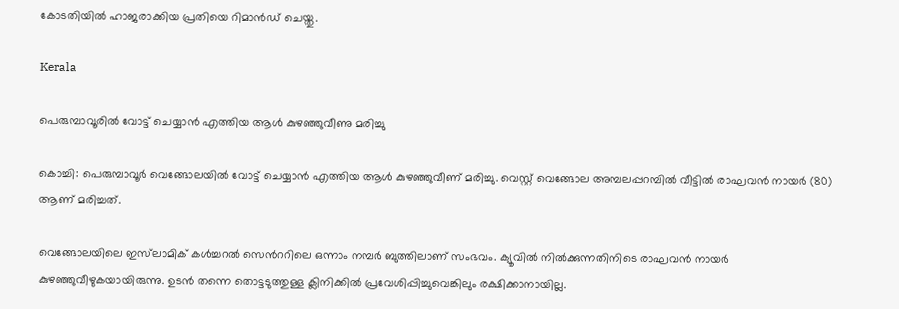കോടതിയിൽ ഹാജരാക്കിയ പ്രതിയെ റിമാന്‍ഡ് ചെയ്തു.

Kerala

പെരുമ്പാവൂരിൽ വോട്ട് ചെയ്യാൻ എത്തിയ ആൾ കുഴഞ്ഞുവീണു മരിച്ചു

കൊച്ചി: പെരുമ്പാവൂർ വെങ്ങോലയിൽ വോട്ട് ചെയ്യാൻ എത്തിയ ആൾ കുഴഞ്ഞുവീണ് മരിച്ചു. വെസ്റ്റ് വെങ്ങോല അമ്പലപ്പറമ്പിൽ വീട്ടിൽ രാഘവൻ നായർ (80) ആണ് മരിച്ചത്.

വെങ്ങോലയിലെ ഇസ്‌ലാമിക് കൾച്ചറൽ സെന്‍ററിലെ ഒന്നാം നമ്പർ ബുത്തിലാണ് സംഭവം. ക്യൂവിൽ നിൽക്കുന്നതിനിടെ രാഘവൻ നായര്‍ കുഴഞ്ഞുവീഴുകയായിരുന്നു. ഉടൻ തന്നെ തൊട്ടടുത്തുള്ള ക്ലിനിക്കിൽ പ്രവേശിപ്പിച്ചുവെങ്കിലും രക്ഷിക്കാനായില്ല.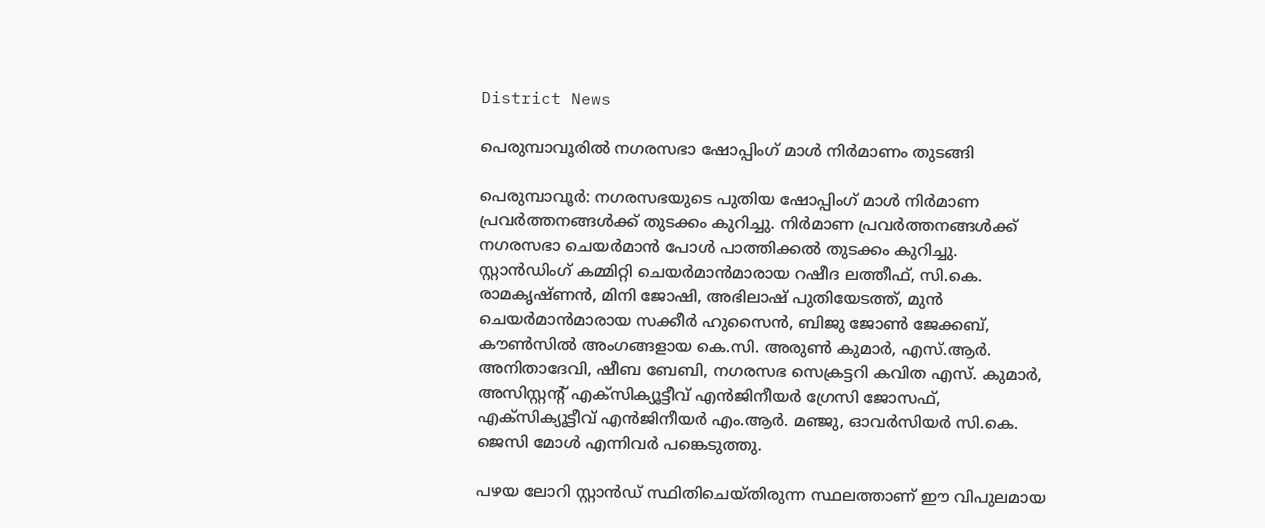District News

പെരുമ്പാവൂരിൽ നഗരസഭാ ഷോപ്പിംഗ് മാൾ നിർമാണം തുടങ്ങി

പെരുമ്പാവൂർ: നഗരസഭയുടെ പുതിയ ഷോപ്പിംഗ് മാൾ നിർമാണ പ്രവർത്തനങ്ങൾക്ക് തുടക്കം കുറിച്ചു. നിർമാണ പ്രവർത്തനങ്ങൾക്ക് നഗരസഭാ ചെയർമാൻ പോൾ പാത്തിക്കൽ തുടക്കം കുറിച്ചു. സ്റ്റാൻഡിംഗ് കമ്മിറ്റി ചെയർമാൻമാരായ റഷീദ ലത്തീഫ്, സി.കെ. രാമകൃഷ്ണൻ, മിനി ജോഷി, അഭിലാഷ് പുതിയേടത്ത്, മുൻ ചെയർമാൻമാരായ സക്കീർ ഹുസൈൻ, ബിജു ജോൺ ജേക്കബ്, കൗൺസിൽ അംഗങ്ങളായ കെ.സി. അരുൺ കുമാർ, എസ്.ആർ. അനിതാദേവി, ഷീബ ബേബി, നഗരസഭ സെക്രട്ടറി കവിത എസ്. കുമാർ, അസിസ്റ്റന്‍റ് എക്സിക്യൂട്ടീവ് എൻജിനീയർ ഗ്രേസി ജോസഫ്, എക്സിക്യൂട്ടീവ് എൻജിനീയർ എം.ആർ. മഞ്ജു, ഓവർസിയർ സി.കെ. ജെസി മോൾ എന്നിവർ പങ്കെടുത്തു.

പഴയ ലോറി സ്റ്റാൻഡ് സ്ഥിതിചെയ്തിരുന്ന സ്ഥലത്താണ് ഈ വിപുലമായ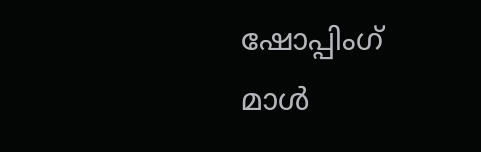ഷോപ്പിംഗ് മാൾ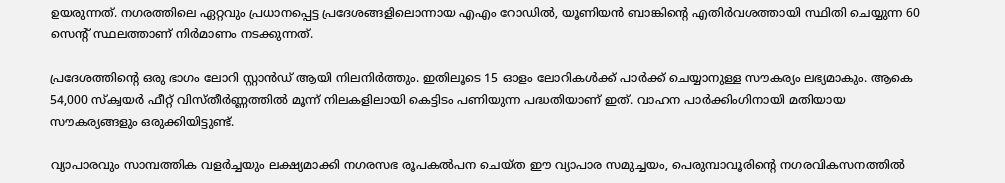ഉയരുന്നത്. നഗരത്തിലെ ഏറ്റവും പ്രധാനപ്പെട്ട പ്രദേശങ്ങളിലൊന്നായ എഎം റോഡിൽ, യൂണിയൻ ബാങ്കിന്‍റെ എതിർവശത്തായി സ്ഥിതി ചെയ്യുന്ന 60 സെന്‍റ് സ്ഥലത്താണ് നിർമാണം നടക്കുന്നത്.

പ്രദേശത്തിന്‍റെ ഒരു ഭാഗം ലോറി സ്റ്റാൻഡ് ആയി നിലനിർത്തും. ഇതിലൂടെ 15 ഓളം ലോറികൾക്ക് പാർക്ക് ചെയ്യാനുള്ള സൗകര്യം ലഭ്യമാകും. ആകെ 54,000 സ്ക്വയർ ഫീറ്റ് വിസ്തീർണ്ണത്തിൽ മൂന്ന് നിലകളിലായി കെട്ടിടം പണിയുന്ന പദ്ധതിയാണ് ഇത്. വാഹന പാർക്കിംഗിനായി മതിയായ സൗകര്യങ്ങളും ഒരുക്കിയിട്ടുണ്ട്.

വ്യാപാരവും സാമ്പത്തിക വളർച്ചയും ലക്ഷ്യമാക്കി നഗരസഭ രൂപകൽപന ചെയ്ത ഈ വ്യാപാര സമുച്ചയം, പെരുമ്പാവൂരിന്റെ നഗരവികസനത്തിൽ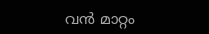വൻ മാറ്റം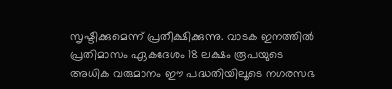സൃഷ്ടിക്കുമെന്ന് പ്രതീക്ഷിക്കുന്നു. വാടക ഇനത്തിൽ പ്രതിമാസം ഏകദേശം 18 ലക്ഷം രൂപയുടെ അധിക വരുമാനം ഈ പദ്ധതിയിലൂടെ നഗരസഭ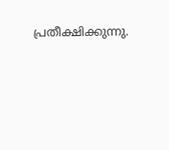പ്രതീക്ഷിക്കുന്നു.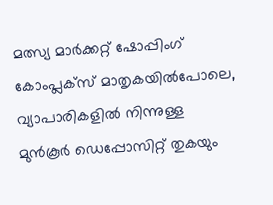മത്സ്യ മാർക്കറ്റ് ഷോപ്പിംഗ് കോംപ്ലക്സ് മാതൃകയിൽപോലെ, വ്യാപാരികളിൽ നിന്നുള്ള മുൻകൂർ ഡെപ്പോസിറ്റ് തുകയും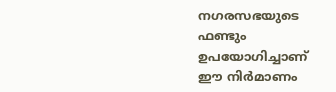നഗരസഭയുടെ ഫണ്ടും ഉപയോഗിച്ചാണ് ഈ നിർമാണം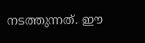നടത്തുന്നത്. ഈ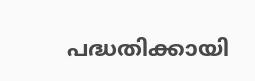പദ്ധതിക്കായി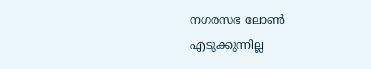നഗരസഭ ലോൺ എടുക്കുന്നില്ല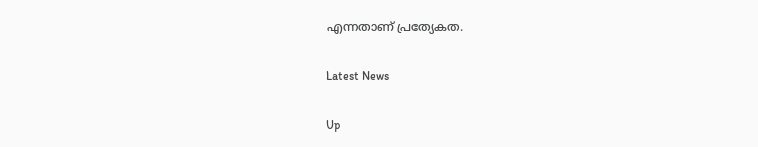എന്നതാണ് പ്രത്യേകത.

Latest News

Up